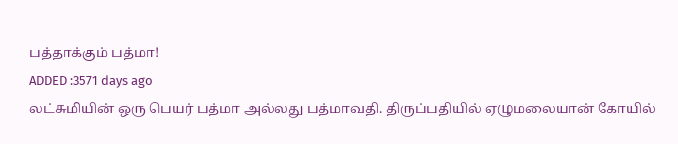பத்தாக்கும் பத்மா!
ADDED :3571 days ago
லட்சுமியின் ஒரு பெயர் பத்மா அல்லது பத்மாவதி. திருப்பதியில் ஏழுமலையான் கோயில்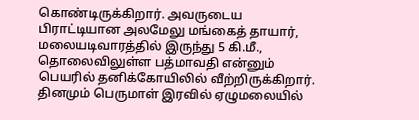கொண்டிருக்கிறார். அவருடைய பிராட்டியான அலமேலு மங்கைத் தாயார், மலையடிவாரத்தில் இருந்து 5 கி.மீ., தொலைவிலுள்ள பத்மாவதி என்னும் பெயரில் தனிக்கோயிலில் வீற்றிருக்கிறார். தினமும் பெருமாள் இரவில் ஏழுமலையில்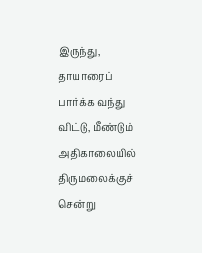இருந்து, தாயாரைப் பார்க்க வந்து விட்டு, மீண்டும் அதிகாலையில் திருமலைக்குச் சென்று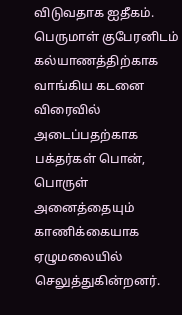விடுவதாக ஐதீகம். பெருமாள் குபேரனிடம் கல்யாணத்திற்காக வாங்கிய கடனை விரைவில் அடைப்பதற்காக பக்தர்கள் பொன், பொருள் அனைத்தையும் காணிக்கையாக ஏழுமலையில் செலுத்துகின்றனர்.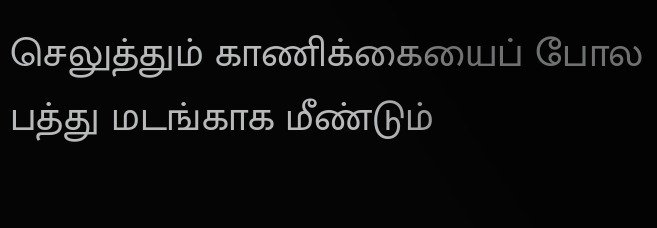செலுத்தும் காணிக்கையைப் போல பத்து மடங்காக மீண்டும்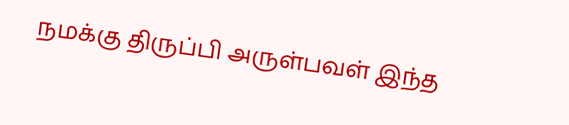நமக்கு திருப்பி அருள்பவள் இந்த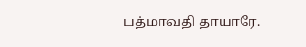பத்மாவதி தாயாரே.